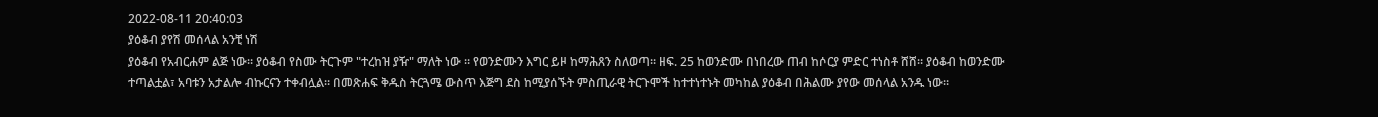2022-08-11 20:40:03
ያዕቆብ ያየሽ መሰላል አንቺ ነሽ
ያዕቆብ የአብርሐም ልጅ ነው። ያዕቆብ የስሙ ትርጉም "ተረከዝ ያዥ" ማለት ነው ። የወንድሙን እግር ይዞ ከማሕጸን ስለወጣ። ዘፍ. 25 ከወንድሙ በነበረው ጠብ ከሶርያ ምድር ተነስቶ ሸሸ። ያዕቆብ ከወንድሙ ተጣልቷል፣ አባቱን አታልሎ ብኩርናን ተቀብሏል። በመጽሐፍ ቅዱስ ትርጓሜ ውስጥ እጅግ ደስ ከሚያሰኙት ምስጢራዊ ትርጉሞች ከተተነተኑት መካከል ያዕቆብ በሕልሙ ያየው መሰላል አንዱ ነው።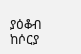ያዕቆብ ከሶርያ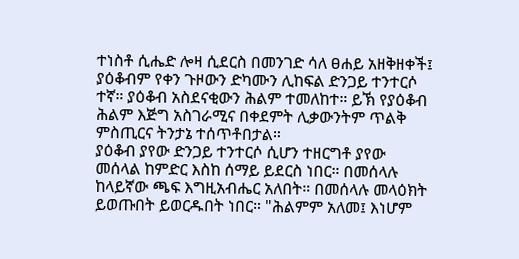ተነስቶ ሲሔድ ሎዛ ሲደርስ በመንገድ ሳለ ፀሐይ አዘቅዘቀች፤ ያዕቆብም የቀን ጉዞውን ድካሙን ሊከፍል ድንጋይ ተንተርሶ ተኛ። ያዕቆብ አስደናቂውን ሕልም ተመለከተ። ይኽ የያዕቆብ ሕልም እጅግ አስገራሚና በቀደምት ሊቃውንትም ጥልቅ ምስጢርና ትንታኔ ተሰጥቶበታል።
ያዕቆብ ያየው ድንጋይ ተንተርሶ ሲሆን ተዘርግቶ ያየው መሰላል ከምድር እስከ ሰማይ ይደርስ ነበር። በመሰላሉ ከላይኛው ጫፍ እግዚአብሔር አለበት። በመሰላሉ መላዕክት ይወጡበት ይወርዱበት ነበር። "ሕልምም አለመ፤ እነሆም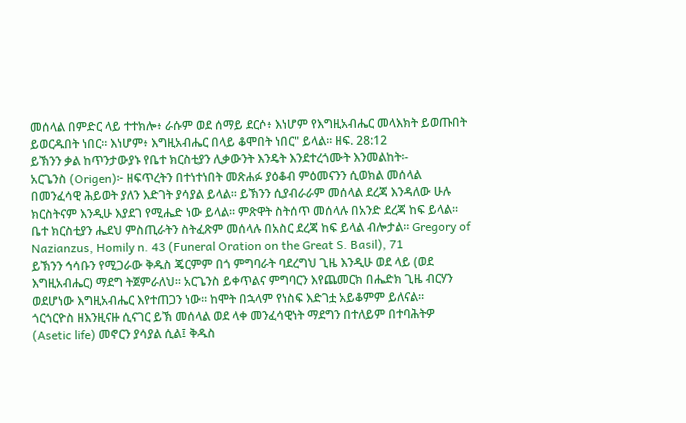መሰላል በምድር ላይ ተተክሎ፥ ራሱም ወደ ሰማይ ደርሶ፥ እነሆም የእግዚአብሔር መላእክት ይወጡበት ይወርዱበት ነበር። እነሆም፥ እግዚአብሔር በላይ ቆሞበት ነበር" ይላል። ዘፍ. 28:12
ይኽንን ቃል ከጥንታውያኑ የቤተ ክርስቲያን ሊቃውንት እንዴት እንደተረጎሙት እንመልከት፡-
አርጌንስ (Origen)፦ ዘፍጥረትን በተነተነበት መጽሐፉ ያዕቆብ ምዕመናንን ሲወክል መሰላል በመንፈሳዊ ሕይወት ያለን እድገት ያሳያል ይላል። ይኽንን ሲያብራራም መሰላል ደረጃ እንዳለው ሁሉ ክርስትናም እንዲሁ እያደገ የሚሔድ ነው ይላል። ምጽዋት ስትሰጥ መሰላሉ በአንድ ደረጃ ከፍ ይላል። ቤተ ክርስቲያን ሔደህ ምስጢራትን ስትፈጽም መሰላሉ በአስር ደረጃ ከፍ ይላል ብሎታል። Gregory of Nazianzus, Homily n. 43 (Funeral Oration on the Great S. Basil), 71
ይኽንን ኅሳቡን የሚጋራው ቅዱስ ጄርምም በጎ ምግባራት ባደረግህ ጊዜ እንዲሁ ወደ ላይ (ወደ እግዚአብሔር) ማደግ ትጀምራለህ። አርጌንስ ይቀጥልና ምግባርን እየጨመርክ በሔድክ ጊዜ ብርሃን ወደሆነው እግዚአብሔር እየተጠጋን ነው። ከሞት በኋላም የነስፍ እድገቷ አይቆምም ይለናል።
ጎርጎርዮስ ዘእንዚናዙ ሲናገር ይኽ መሰላል ወደ ላቀ መንፈሳዊነት ማደግን በተለይም በተባሕትዎ (Asetic life) መኖርን ያሳያል ሲል፤ ቅዱስ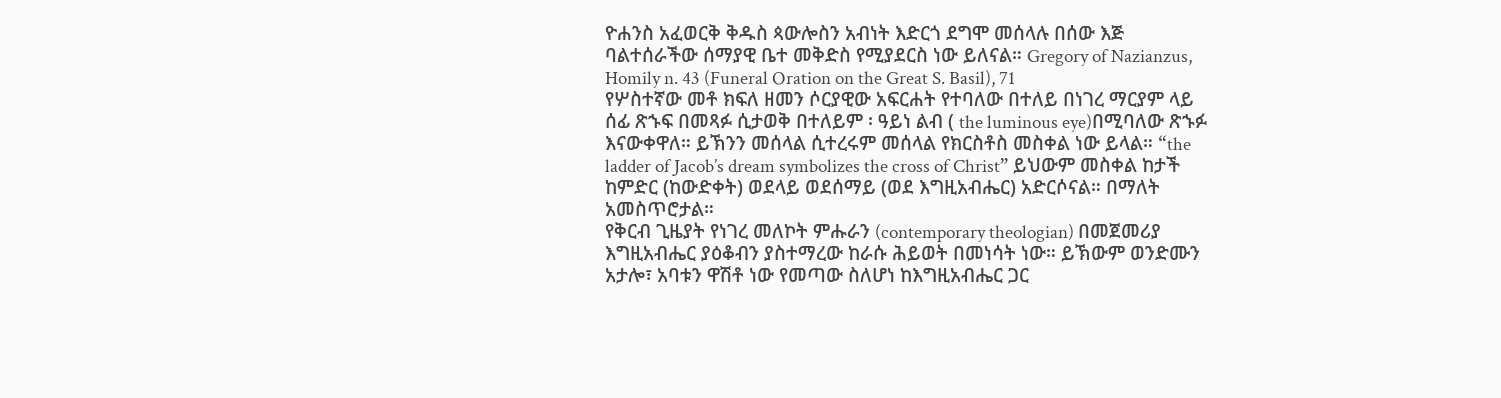ዮሐንስ አፈወርቅ ቅዱስ ጳውሎስን አብነት እድርጎ ደግሞ መሰላሉ በሰው እጅ ባልተሰራችው ሰማያዊ ቤተ መቅድስ የሚያደርስ ነው ይለናል። Gregory of Nazianzus, Homily n. 43 (Funeral Oration on the Great S. Basil), 71
የሦስተኛው መቶ ክፍለ ዘመን ሶርያዊው አፍርሐት የተባለው በተለይ በነገረ ማርያም ላይ ሰፊ ጽኁፍ በመጻፉ ሲታወቅ በተለይም ፡ ዓይነ ልብ ( the luminous eye)በሚባለው ጽኁፉ እናውቀዋለ። ይኽንን መሰላል ሲተረሩም መሰላል የክርስቶስ መስቀል ነው ይላል። “the ladder of Jacob’s dream symbolizes the cross of Christ” ይህውም መስቀል ከታች ከምድር (ከውድቀት) ወደላይ ወደሰማይ (ወደ እግዚአብሔር) አድርሶናል። በማለት አመስጥሮታል።
የቅርብ ጊዜያት የነገረ መለኮት ምሑራን (contemporary theologian) በመጀመሪያ እግዚአብሔር ያዕቆብን ያስተማረው ከራሱ ሕይወት በመነሳት ነው። ይኽውም ወንድሙን አታሎ፣ አባቱን ዋሽቶ ነው የመጣው ስለሆነ ከእግዚአብሔር ጋር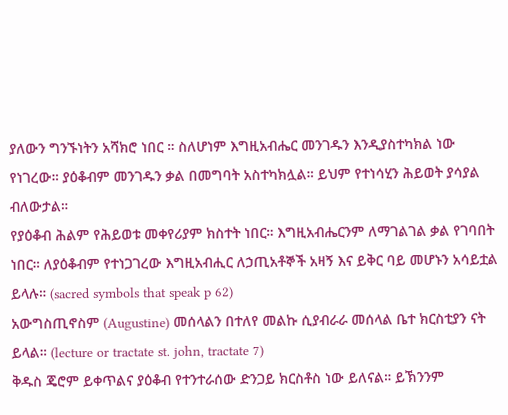ያለውን ግንኙነትን አሻክሮ ነበር ። ስለሆነም እግዚአብሔር መንገዱን እንዲያስተካክል ነው የነገረው። ያዕቆብም መንገዱን ቃል በመግባት አስተካክሏል። ይህም የተነሳሂን ሕይወት ያሳያል ብለውታል።
የያዕቆብ ሕልም የሕይወቱ መቀየሪያም ክስተት ነበር። እግዚአብሔርንም ለማገልገል ቃል የገባበት ነበር። ለያዕቆብም የተነጋገረው እግዚአብሒር ለኃጢአቶኞች አዛኝ እና ይቅር ባይ መሆኑን አሳይቷል ይላሉ። (sacred symbols that speak p 62)
አውግስጢኖስም (Augustine) መሰላልን በተለየ መልኩ ሲያብራራ መሰላል ቤተ ክርስቲያን ናት ይላል። (lecture or tractate st. john, tractate 7)
ቅዱስ ጄሮም ይቀጥልና ያዕቆብ የተንተራሰው ድንጋይ ክርስቶስ ነው ይለናል። ይኽንንም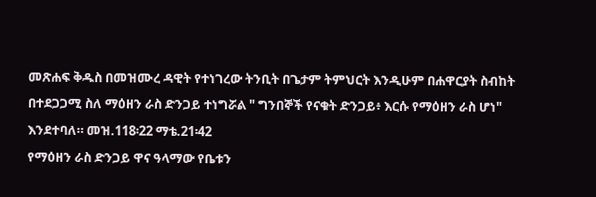መጽሐፍ ቅዱስ በመዝሙረ ዳዊት የተነገረው ትንቢት በጌታም ትምህርት እንዲሁም በሐዋርያት ስብከት በተደጋጋሚ ስለ ማዕዘን ራስ ድንጋይ ተነግሯል " ግንበኞች የናቁት ድንጋይ፥ እርሱ የማዕዘን ራስ ሆነ" እንደተባለ። መዝ.118፡22 ማቴ.21፡42
የማዕዘን ራስ ድንጋይ ዋና ዓላማው የቤቱን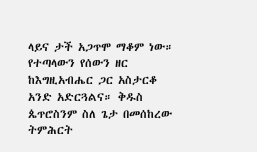ላይና ታች አጋጥሞ ማቆም ነው። የተጣላውን የሰውን ዘር ከእግዚአብሔር ጋር አስታርቆ አንድ አድርጓልና። ቅዱስ ጴጥሮስንም ስለ ጌታ በመሰከረው ትምሕርት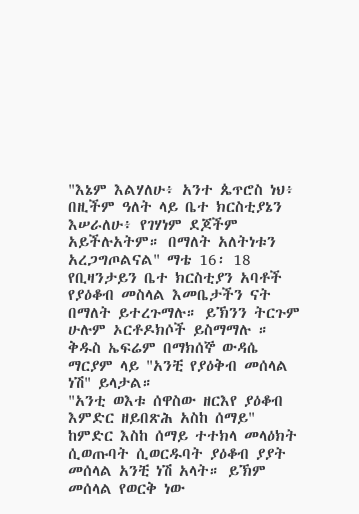"እኔም እልሃለሁ፥ አንተ ጴጥሮስ ነህ፥ በዚችም ዓለት ላይ ቤተ ክርስቲያኔን እሠራለሁ፥ የገሃነም ደጆችም አይችሉአትም። በማለት አለትነቱን አረጋግጦልናል" ማቴ 16፡ 18
የቢዛንታይን ቤተ ክርስቲያን አባቶች የያዕቆብ መስላል እመቤታችን ናት በማለት ይተረጉማሉ። ይኽንን ትርጉም ሁሉም ኦርቶዶክሶች ይስማማሉ ። ቅዱስ ኤፍሬም በማክሰኞ ውዳሴ ማርያም ላይ "አንቺ የያዕቅብ መሰላል ነሽ" ይላታል።
"አንቲ ወእቱ ሰዋስው ዘርእየ ያዕቆብ እምድር ዘይበጽሕ አስከ ሰማይ" ከምድር እስከ ሰማይ ተተክላ መላዕክት ሲወጡባት ሲወርዱባት ያዕቆብ ያያት መሰላል አንቺ ነሽ አላት። ይኽም መሰላል የወርቅ ነው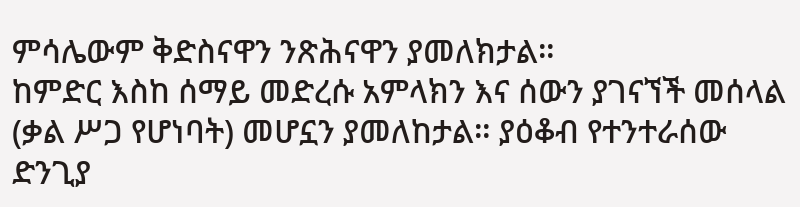ምሳሌውም ቅድስናዋን ንጽሕናዋን ያመለክታል።
ከምድር እስከ ሰማይ መድረሱ አምላክን እና ሰውን ያገናኘች መሰላል (ቃል ሥጋ የሆነባት) መሆኗን ያመለከታል። ያዕቆብ የተንተራሰው ድንጊያ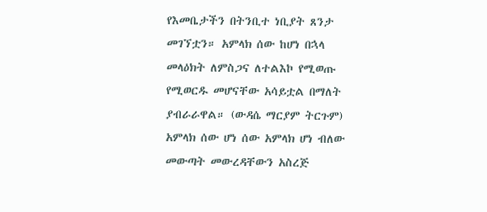የእመቤታችን በትንቢተ ነቢያት ጸንታ መገኘቷን። አምላክ ሰው ከሆነ በኋላ መላዕክት ለምስጋና ለተልእኮ የሚወጡ የሚወርዱ መሆናቸው አሳይቷል በማለት ያብራራዋል። (ውዳሴ ማርያም ትርጉም)
አምላክ ሰው ሆነ ሰው አምላክ ሆነ ብለው መውጣት መውረዳቸውን አስረጅ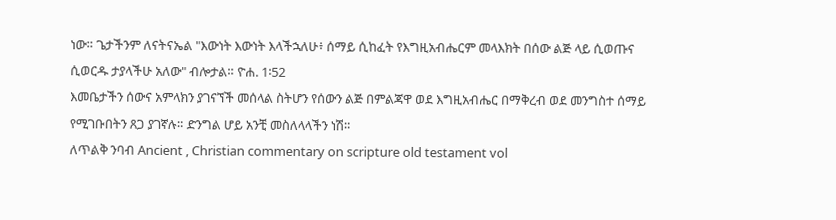ነው። ጌታችንም ለናትናኤል "እውነት እውነት እላችኋለሁ፥ ሰማይ ሲከፈት የእግዚአብሔርም መላእክት በሰው ልጅ ላይ ሲወጡና ሲወርዱ ታያላችሁ አለው" ብሎታል። ዮሐ. 1፡52
እመቤታችን ሰውና አምላክን ያገናኘች መሰላል ስትሆን የሰውን ልጅ በምልጃዋ ወደ እግዚአብሔር በማቅረብ ወደ መንግስተ ሰማይ የሚገቡበትን ጸጋ ያገኛሉ። ድንግል ሆይ አንቺ መስለላላችን ነሽ።
ለጥልቅ ንባብ Ancient , Christian commentary on scripture old testament vol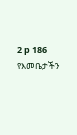2 p 186
የእመቤታችን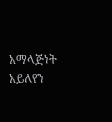አማላጅነት አይለየን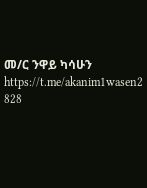መ/ር ንዋይ ካሳሁን
https://t.me/akanim1wasen2
828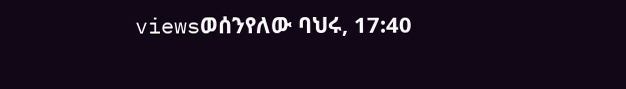viewsወሰንየለው ባህሩ, 17:40